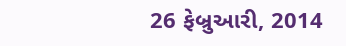26 ફેબ્રુઆરી, 2014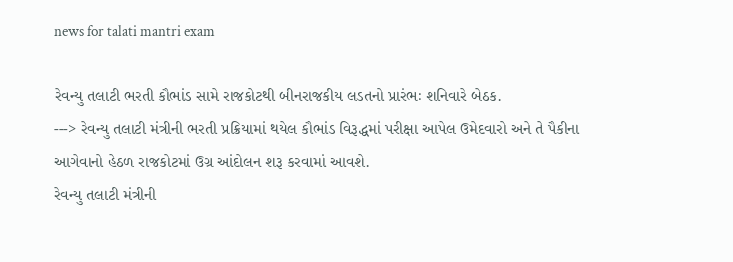news for talati mantri exam

રેવન્‍યુ તલાટી ભરતી કૌભાંડ સામે રાજકોટથી બીનરાજકીય લડતનો પ્રારંભઃ શનિવારે બેઠક.
---> રેવન્‍યુ તલાટી મંત્રીની ભરતી પ્રક્રિયામાં થયેલ કૌભાંડ વિરૂદ્ધમાં પરીક્ષા આપેલ ઉમેદવારો અને તે પૈકીના આગેવાનો હેઠળ રાજકોટમાં ઉગ્ર આંદોલન શરૂ કરવામાં આવશે.
રેવન્‍યુ તલાટી મંત્રીની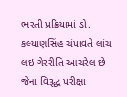ભરતી પ્રક્રિયામાં ડો. કલ્‍યાણસિંહ ચંપાવતે લાંચ લઇ ગેરરીતિ આચરેલ છે જેના વિરૂદ્ધ પરીક્ષા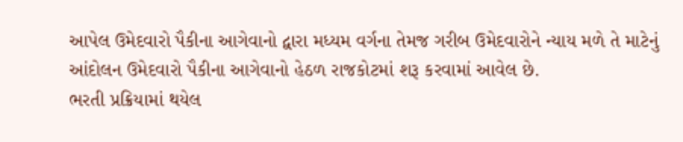આપેલ ઉમેદવારો પૈકીના આગેવાનો દ્વારા મધ્‍યમ વર્ગના તેમજ ગરીબ ઉમેદવારોને ન્‍યાય મળે તે માટેનું આંદોલન ઉમેદવારો પૈકીના આગેવાનો હેઠળ રાજકોટમાં શરૂ કરવામાં આવેલ છે.
ભરતી પ્રક્રિયામાં થયેલ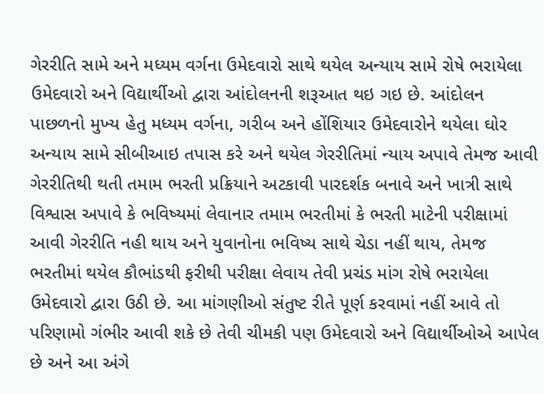ગેરરીતિ સામે અને મધ્‍યમ વર્ગના ઉમેદવારો સાથે થયેલ અન્‍યાય સામે રોષે ભરાયેલા ઉમેદવારો અને વિદ્યાર્થીઓ દ્વારા આંદોલનની શરૂઆત થઇ ગઇ છે. આંદોલન પાછળનો મુખ્‍ય હેતુ મધ્‍યમ વર્ગના, ગરીબ અને હોંશિયાર ઉમેદવારોને થયેલા ઘોર અન્‍યાય સામે સીબીઆઇ તપાસ કરે અને થયેલ ગેરરીતિમાં ન્‍યાય અપાવે તેમજ આવી ગેરરીતિથી થતી તમામ ભરતી પ્રક્રિયાને અટકાવી પારદર્શક બનાવે અને ખાત્રી સાથે વિશ્વાસ અપાવે કે ભવિષ્‍યમાં લેવાનાર તમામ ભરતીમાં કે ભરતી માટેની પરીક્ષામાં આવી ગેરરીતિ નહી થાય અને યુવાનોના ભવિષ્‍ય સાથે ચેડા નહીં થાય, તેમજ ભરતીમાં થયેલ કૌભાંડથી ફરીથી પરીક્ષા લેવાય તેવી પ્રચંડ માંગ રોષે ભરાયેલા ઉમેદવારો દ્વારા ઉઠી છે. આ માંગણીઓ સંતુષ્ટ રીતે પૂર્ણ કરવામાં નહીં આવે તો પરિણામો ગંભીર આવી શકે છે તેવી ચીમકી પણ ઉમેદવારો અને વિદ્યાર્થીઓએ આપેલ છે અને આ અંગે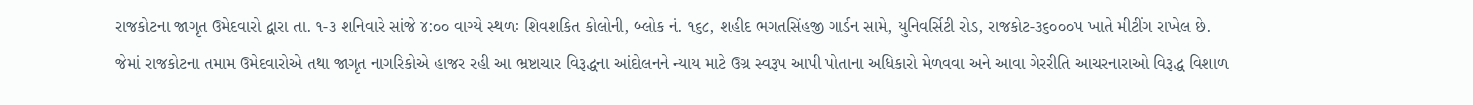રાજકોટના જાગૃત ઉમેદવારો દ્વારા તા. ૧-૩ શનિવારે સાંજે ૪:૦૦ વાગ્‍યે સ્‍થળઃ શિવશકિત કોલોની, બ્‍લોક નં. ૧૬૮, શહીદ ભગતસિંહજી ગાર્ડન સામે, યુનિવર્સિટી રોડ, રાજકોટ-૩૬૦૦૦પ ખાતે મીટીંગ રાખેલ છે.
જેમાં રાજકોટના તમામ ઉમેદવારોએ તથા જાગૃત નાગરિકોએ હાજર રહી આ ભ્રષ્ટાચાર વિરૂદ્ધના આંદોલનને ન્‍યાય માટે ઉગ્ર સ્‍વરૂપ આપી પોતાના અધિકારો મેળવવા અને આવા ગેરરીતિ આચરનારાઓ વિરૂદ્ધ વિશાળ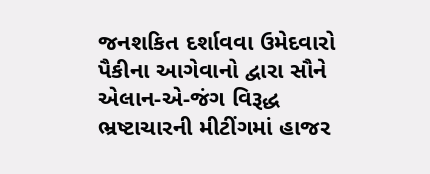જનશકિત દર્શાવવા ઉમેદવારો પૈકીના આગેવાનો દ્વારા સૌને એલાન-એ-જંગ વિરૂદ્ધ ભ્રષ્ટાચારની મીટીંગમાં હાજર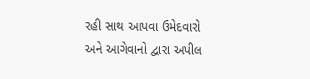રહી સાથ આપવા ઉમેદવારો અને આગેવાનો દ્વારા અપીલ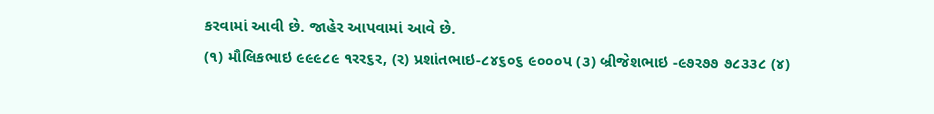કરવામાં આવી છે. જાહેર આપવામાં આવે છે.
(૧) મૌલિકભાઇ ૯૯૯૮૯ ૧રર૬ર, (ર) પ્રશાંતભાઇ-૮૪૬૦૬ ૯૦૦૦પ (૩) બ્રીજેશભાઇ -૯૭ર૭૭ ૭૮૩૩૮ (૪)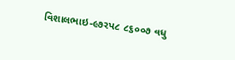વિશાલભાઇ-૯૭રપ૮ ૮૬૦૦૭ વધુ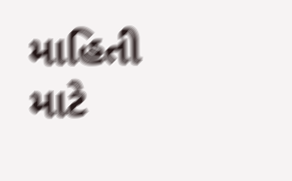માહિતી માટે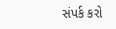સંપર્ક કરો